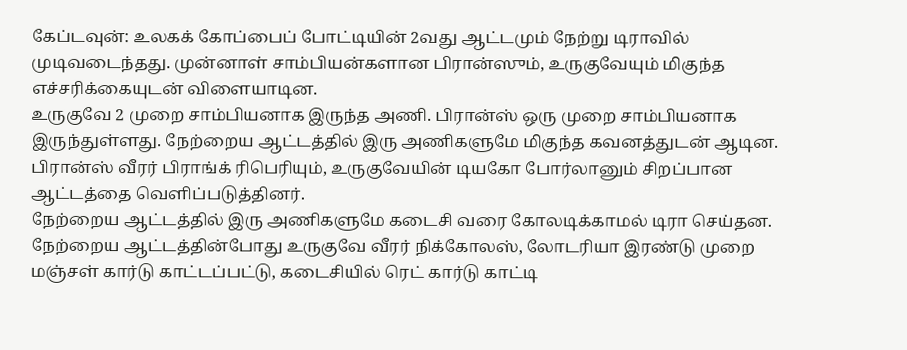கேப்டவுன்: உலகக் கோப்பைப் போட்டியின் 2வது ஆட்டமும் நேற்று டிராவில் முடிவடைந்தது. முன்னாள் சாம்பியன்களான பிரான்ஸும், உருகுவேயும் மிகுந்த எச்சரிக்கையுடன் விளையாடின.
உருகுவே 2 முறை சாம்பியனாக இருந்த அணி. பிரான்ஸ் ஒரு முறை சாம்பியனாக இருந்துள்ளது. நேற்றைய ஆட்டத்தில் இரு அணிகளுமே மிகுந்த கவனத்துடன் ஆடின. பிரான்ஸ் வீரர் பிராங்க் ரிபெரியும், உருகுவேயின் டியகோ போர்லானும் சிறப்பான ஆட்டத்தை வெளிப்படுத்தினர்.
நேற்றைய ஆட்டத்தில் இரு அணிகளுமே கடைசி வரை கோலடிக்காமல் டிரா செய்தன.
நேற்றைய ஆட்டத்தின்போது உருகுவே வீரர் நிக்கோலஸ், லோடரியா இரண்டு முறை மஞ்சள் கார்டு காட்டப்பட்டு, கடைசியில் ரெட் கார்டு காட்டி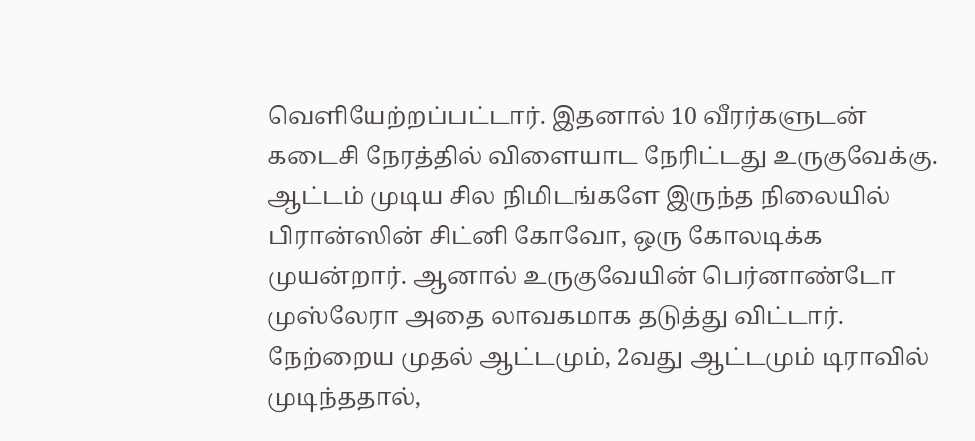வெளியேற்றப்பட்டார். இதனால் 10 வீரர்களுடன் கடைசி நேரத்தில் விளையாட நேரிட்டது உருகுவேக்கு.
ஆட்டம் முடிய சில நிமிடங்களே இருந்த நிலையில் பிரான்ஸின் சிட்னி கோவோ, ஒரு கோலடிக்க முயன்றார். ஆனால் உருகுவேயின் பெர்னாண்டோ முஸ்லேரா அதை லாவகமாக தடுத்து விட்டார்.
நேற்றைய முதல் ஆட்டமும், 2வது ஆட்டமும் டிராவில் முடிந்ததால்,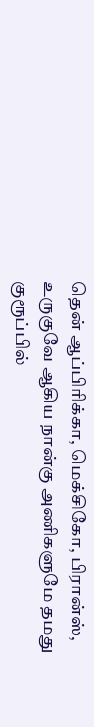தென் ஆப்பிரிக்கா, மெக்சிகோ, பிரான்ஸ், உருகுவே ஆகிய நான்கு அணிகளுமே தமது குரூப்பில்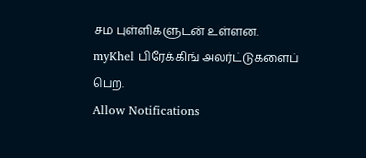சம புள்ளிகளுடன் உள்ளன.
myKhel பிரேக்கிங் அலர்ட்டுகளைப் பெற.
Allow Notifications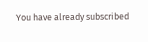You have already subscribed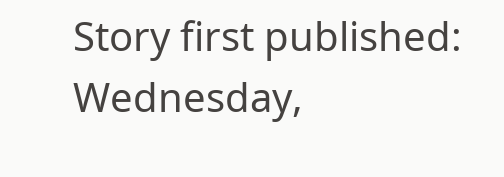Story first published: Wednesday,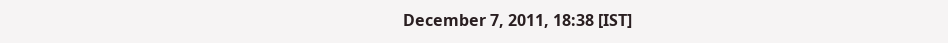December 7, 2011, 18:38 [IST]